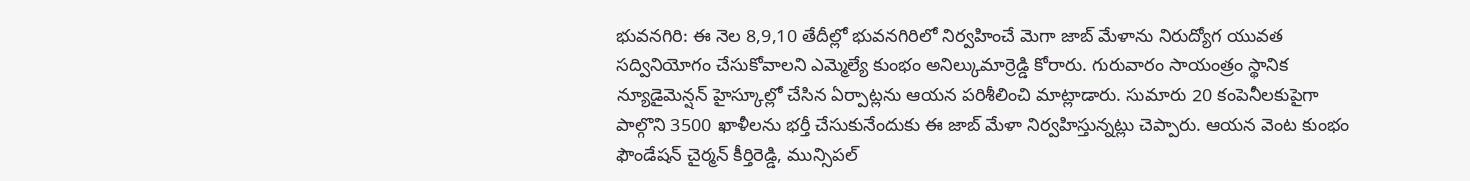భువనగిరి: ఈ నెల 8,9,10 తేదీల్లో భువనగిరిలో నిర్వహించే మెగా జాబ్ మేళాను నిరుద్యోగ యువత సద్వినియోగం చేసుకోవాలని ఎమ్మెల్యే కుంభం అనిల్కుమార్రెడ్డి కోరారు. గురువారం సాయంత్రం స్థానిక న్యూడైమెన్షన్ హైస్కూల్లో చేసిన ఏర్పాట్లను ఆయన పరిశీలించి మాట్లాడారు. సుమారు 20 కంపెనీలకుపైగా పాల్గొని 3500 ఖాళీలను భర్తీ చేసుకునేందుకు ఈ జాబ్ మేళా నిర్వహిస్తున్నట్లు చెప్పారు. ఆయన వెంట కుంభం ఫౌండేషన్ చైర్మన్ కీర్తిరెడ్డి, మున్సిపల్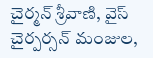చైర్మన్ శ్రీవాణి, వైస్ చైర్పర్సన్ మంజుల,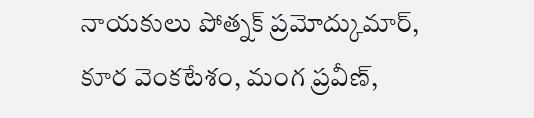నాయకులు పోత్నక్ ప్రమోద్కుమార్, కూర వెంకటేశం, మంగ ప్రవీణ్,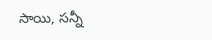సాయి, సన్నీ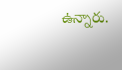ఉన్నారు.